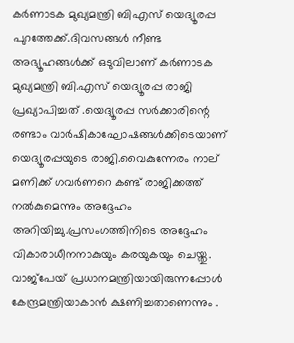കര്‍ണാടക മുഖ്യമന്ത്രി ബിഎസ് യെദ്യൂരപ്പ പുറത്തേക്ക്.ദിവസങ്ങള്‍ നീണ്ട അഭ്യൂഹങ്ങള്‍ക്ക് ഒടുവിലാണ് കര്‍ണാടക മുഖ്യമന്ത്രി ബി.എസ് യെദ്യൂരപ്പ രാജി പ്രഖ്യാപിച്ചത് .യെദ്യൂരപ്പ സര്‍ക്കാരിന്റെ രണ്ടാം വാര്‍ഷികാഘോഷങ്ങള്‍ക്കിടെയാണ് യെദ്യൂരപ്പയുടെ രാജി.വൈകുന്നേരം നാല് മണിക്ക് ഗവര്‍ണറെ കണ്ട് രാജിക്കത്ത് നല്‍കുമെന്നും അദ്ദേഹം അറിയിച്ചു.പ്രസംഗത്തിനിടെ അദ്ദേഹം വികാരാധീനനാകുയും കരയുകയും ചെയ്തു. വാജ്പേയ് പ്രധാനമന്ത്രിയായിരുന്നപ്പോള്‍ കേന്ദ്രമന്ത്രിയാകാന്‍ ക്ഷണിച്ചതാണെന്നും .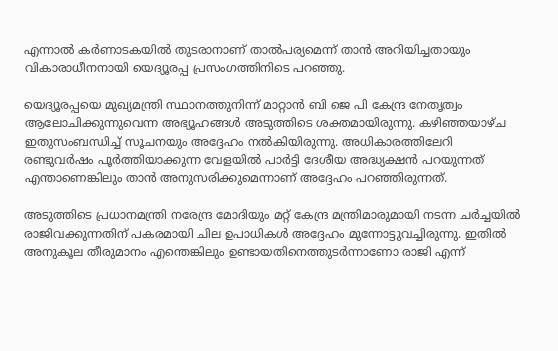എന്നാല്‍ കര്‍ണാടകയില്‍ തുടരാനാണ് താല്‍പര്യമെന്ന് താന്‍ അറിയിച്ചതായും വികാരാധീനനായി യെദ്യൂരപ്പ പ്രസംഗത്തിനിടെ പറഞ്ഞു.

യെദ്യൂരപ്പയെ മുഖ്യമന്ത്രി സ്ഥാനത്തുനിന്ന് മാറ്റാൻ ബി ജെ പി കേന്ദ്ര നേതൃത്വം ആലോചിക്കുന്നുവെന്ന അഭ്യൂഹങ്ങള്‍ അടുത്തിടെ ശക്തമായിരുന്നു. കഴിഞ്ഞയാഴ്ച ഇതുസംബന്ധിച്ച് സൂചനയും അദ്ദേഹം നൽകിയിരുന്നു. അധികാരത്തിലേറി രണ്ടുവര്‍ഷം പൂര്‍ത്തിയാക്കുന്ന വേളയില്‍ പാർട്ടി ദേശീയ അദ്ധ്യക്ഷൻ പറയുന്നത് എന്താണെങ്കിലും താന്‍ അനുസരിക്കുമെന്നാണ് അദ്ദേഹം പറഞ്ഞിരുന്നത്.

അടുത്തിടെ പ്രധാനമന്ത്രി നരേന്ദ്ര മോദിയും മറ്റ് കേന്ദ്ര മന്ത്രിമാരുമായി നടന്ന ചര്‍ച്ചയില്‍ രാജിവക്കുന്നതിന് പകരമായി ചില ഉപാധികള്‍ അദ്ദേഹം മുന്നോട്ടുവച്ചിരുന്നു. ഇതിൽ അനുകൂല തീരുമാനം എന്തെങ്കിലും ഉണ്ടായതിനെത്തുടർന്നാണോ രാജി എന്ന്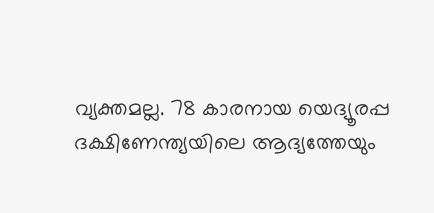വ്യക്തമല്ല. 78 കാരനായ യെദ്യൂരപ്പ ദക്ഷിണേന്ത്യയിലെ ആദ്യത്തേയും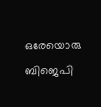ഒരേയൊരു ബിജെപി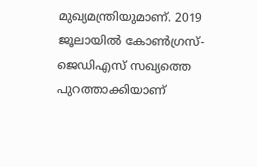മുഖ്യമന്ത്രിയുമാണ്. 2019 ജൂലായിൽ കോൺഗ്രസ്-ജെഡിഎസ് സഖ്യത്തെ പുറത്താക്കിയാണ്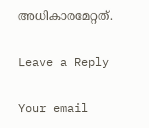അധികാരമേറ്റത്.

Leave a Reply

Your email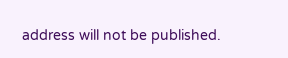address will not be published.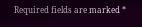Required fields are marked *